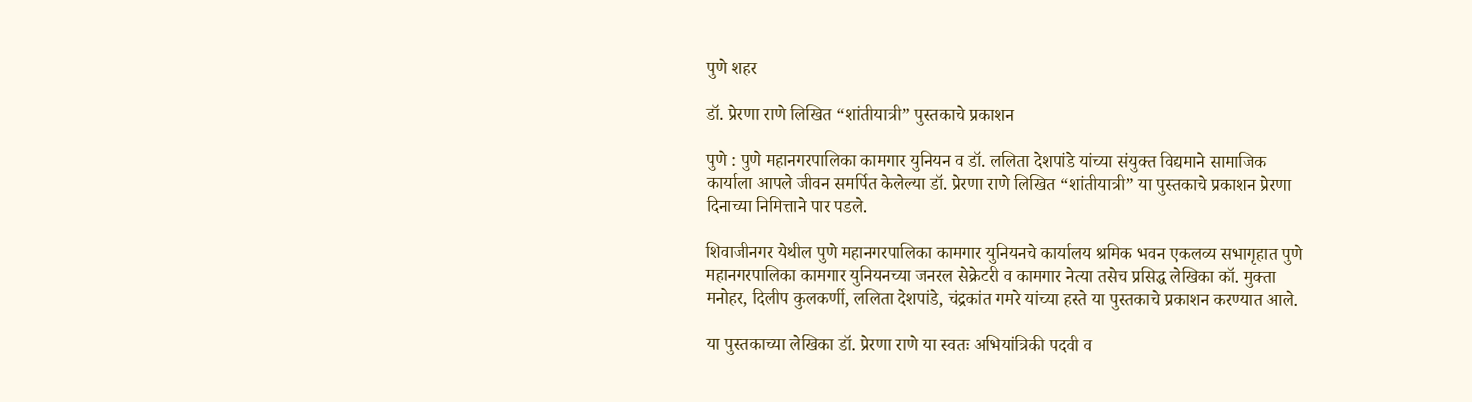पुणे शहर

डॉ. प्रेरणा राणे लिखित “शांतीयात्री” पुस्तकाचे प्रकाशन

पुणे : पुणे महानगरपालिका कामगार युनियन व डॉ. ललिता देशपांडे यांच्या संयुक्त विद्यमाने सामाजिक कार्याला आपले जीवन समर्पित केलेल्या डॉ. प्रेरणा राणे लिखित “शांतीयात्री” या पुस्तकाचे प्रकाशन प्रेरणा दिनाच्या निमित्ताने पार पडले.

शिवाजीनगर येथील पुणे महानगरपालिका कामगार युनियनचे कार्यालय श्रमिक भवन एकलव्य सभागृहात पुणे महानगरपालिका कामगार युनियनच्या जनरल सेक्रेटरी व कामगार नेत्या तसेच प्रसिद्ध लेखिका कॉ. मुक्ता मनोहर, दिलीप कुलकर्णी, ललिता देशपांडे, चंद्रकांत गमरे यांच्या हस्ते या पुस्तकाचे प्रकाशन करण्यात आले.

या पुस्तकाच्या लेखिका डॉ. प्रेरणा राणे या स्वतः अभियांत्रिकी पदवी व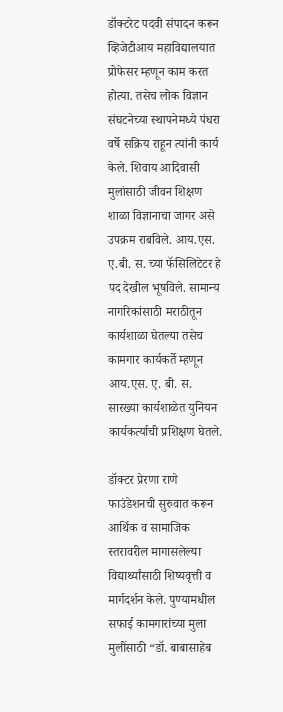डॉक्टरेट पदवी संपादन करून व्हिजेटीआय महाविद्यालयात प्रोफेसर म्हणून काम करत होत्या. तसेच लोक विज्ञान संघटनेच्या स्थापनेमध्ये पंधरा वर्षे सक्रिय राहून त्यांनी कार्य केले. शिवाय आदिवासी मुलांसाठी जीवन शिक्षण शाळा विज्ञानाचा जागर असे उपक्रम राबविले. आय.एस. ए.बी. स. च्या फॅसिलिटेटर हे पद देखील भूषविले. सामान्य नागरिकांसाठी मराठीतून कार्यशाळा घेतल्या तसेच कामगार कार्यकर्ते म्हणून आय.एस. ए. बी. स. सारख्या कार्यशाळेत युनियन कार्यकर्त्याची प्रशिक्षण घेतले.

डॉक्टर प्रेरणा राणे फाउंडेशनची सुरुवात करून आर्थिक व सामाजिक स्तरावरील मागासलेल्या विद्यार्थ्यांसाठी शिष्यवृत्ती व मार्गदर्शन केले. पुण्यामधील सफाई कामगारांच्या मुला मुलींसाठी “डॉ. बाबासाहेब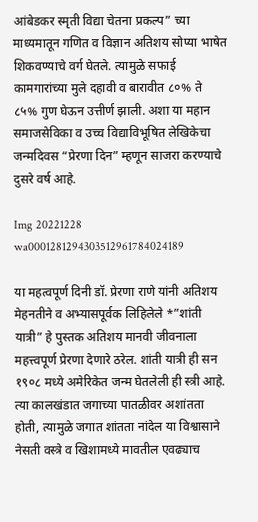आंबेडकर स्मृती विद्या चेतना प्रकल्प” च्या माध्यमातून गणित व विज्ञान अतिशय सोप्या भाषेत शिकवण्याचे वर्ग घेतले. त्यामुळे सफाई कामगारांच्या मुले दहावी व बारावीत ८०% ते ८५% गुण घेऊन उत्तीर्ण झाली. अशा या महान समाजसेविका व उच्च विद्याविभूषित लेखिकेचा जन्मदिवस “प्रेरणा दिन” म्हणून साजरा करण्याचे दुसरे वर्ष आहे.

Img 20221228 wa0001281294303512961784024189

या महत्वपूर्ण दिनी डॉ. प्रेरणा राणे यांनी अतिशय मेहनतीने व अभ्यासपूर्वक लिहिलेले *”शांती यात्री” हे पुस्तक अतिशय मानवी जीवनाला महत्त्वपूर्ण प्रेरणा देणारे ठरेल. शांती यात्री ही सन १९०८ मध्ये अमेरिकेत जन्म घेतलेली ही स्त्री आहे. त्या कालखंडात जगाच्या पातळीवर अशांतता होती, त्यामुळे जगात शांतता नांदेल या विश्वासाने नेसती वस्त्रे व खिशामध्ये मावतील एवढ्याच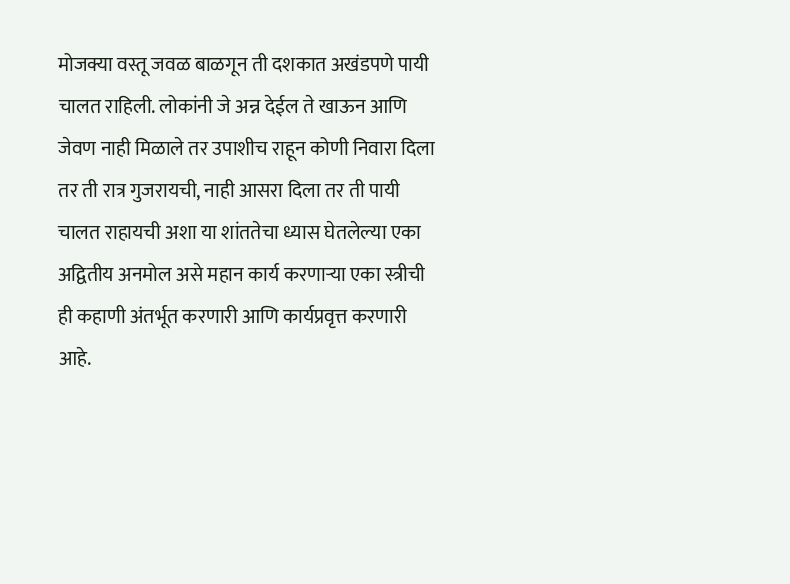मोजक्या वस्तू जवळ बाळगून ती दशकात अखंडपणे पायी चालत राहिली. लोकांनी जे अन्न देईल ते खाऊन आणि जेवण नाही मिळाले तर उपाशीच राहून कोणी निवारा दिला तर ती रात्र गुजरायची, नाही आसरा दिला तर ती पायी चालत राहायची अशा या शांततेचा ध्यास घेतलेल्या एका अद्वितीय अनमोल असे महान कार्य करणाऱ्या एका स्त्रीची ही कहाणी अंतर्भूत करणारी आणि कार्यप्रवृत्त करणारी आहे.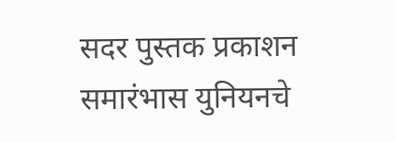सदर पुस्तक प्रकाशन समारंभास युनियनचे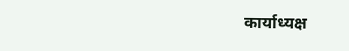कार्याध्यक्ष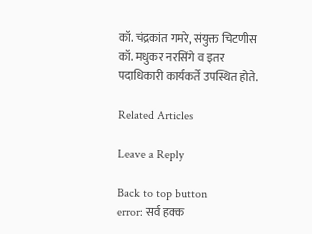कॉ. चंद्रकांत गमरे, संयुक्त चिटणीस कॉ. मधुकर नरसिंगे व इतर पदाधिकारी कार्यकर्ते उपस्थित होते.

Related Articles

Leave a Reply

Back to top button
error: सर्व हक्क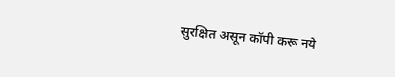सुरक्षित असून कॉपी करू नये